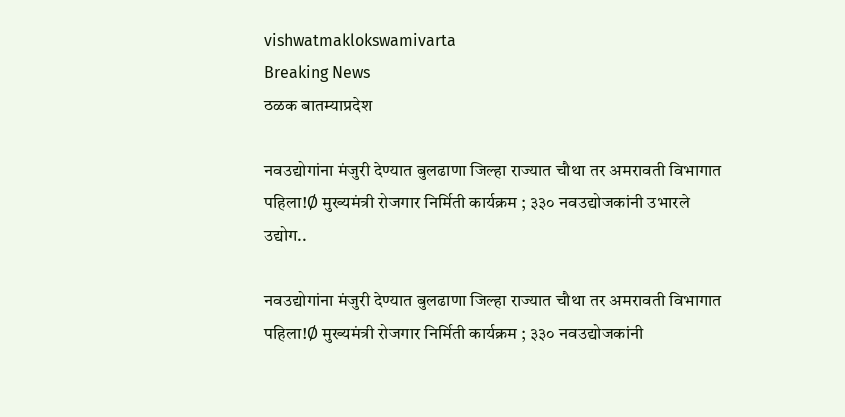vishwatmaklokswamivarta
Breaking News
ठळक बातम्याप्रदेश

नवउद्योगांना मंजुरी देण्यात बुलढाणा जिल्हा राज्यात चौथा तर अमरावती विभागात पहिला!Ø मुख्यमंत्री रोजगार निर्मिती कार्यक्रम ; ३३० नवउद्योजकांनी उभारले उद्योग..

नवउद्योगांना मंजुरी देण्यात बुलढाणा जिल्हा राज्यात चौथा तर अमरावती विभागात पहिला!Ø मुख्यमंत्री रोजगार निर्मिती कार्यक्रम ; ३३० नवउद्योजकांनी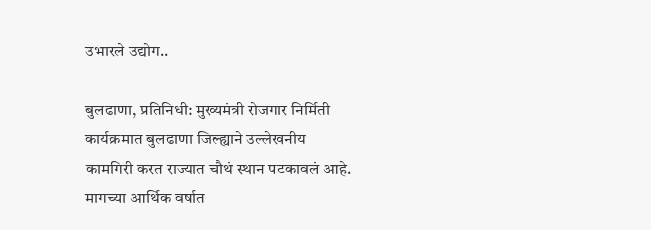उभारले उद्योग..

बुलढाणा, प्रतिनिधी: मुख्यमंत्री रोजगार निर्मिती कार्यक्रमात बुलढाणा जिल्ह्याने उल्लेखनीय कामगिरी करत राज्यात चौथं स्थान पटकावलं आहे. मागच्या आर्थिक वर्षात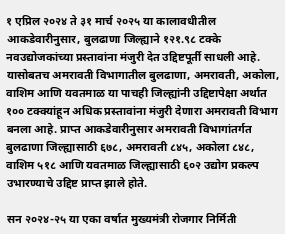१ एप्रिल २०२४ ते ३१ मार्च २०२५ या कालावधीतील आकडेवारीनुसार, बुलढाणा जिल्ह्याने १२१.९८ टक्के नवउद्योजकांच्या प्रस्तावांना मंजुरी देत उद्दिष्टपूर्ती साधली आहे. यासोबतच अमरावती विभागातील बुलढाणा, अमरावती, अकोला, वाशिम आणि यवतमाळ या पाचही जिल्ह्यांनी उद्दिष्टापेक्षा अर्थात १०० टक्क्यांहून अधिक प्रस्तावांना मंजुरी देणारा अमरावती विभाग बनला आहे. प्राप्त आकडेवारीनुसार अमरावती विभागांतर्गत बुलढाणा जिल्ह्यासाठी ६७८, अमरावती ८४५, अकोला ८४८, वाशिम ५१८ आणि यवतमाळ जिल्ह्यासाठी ६०२ उद्योग प्रकल्प उभारण्याचे उद्दिष्ट प्राप्त झाले होते.

सन २०२४-२५ या एका वर्षात मुख्यमंत्री रोजगार निर्मिती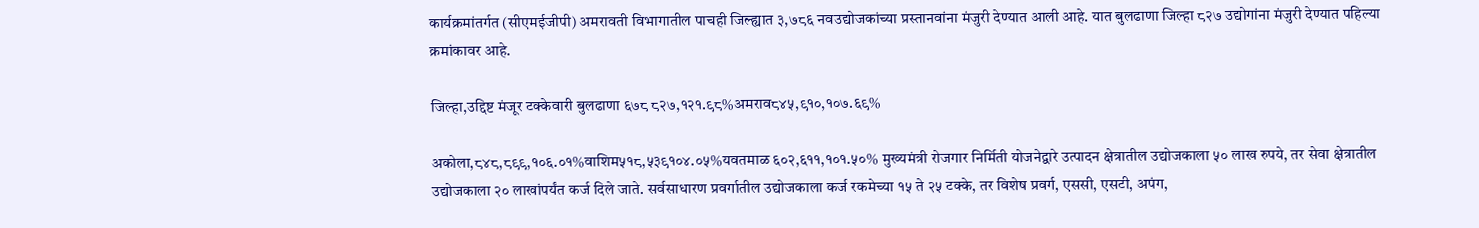कार्यक्रमांतर्गत (सीएमईजीपी) अमरावती विभागातील पाचही जिल्ह्यात ३,७८६ नवउद्योजकांच्या प्रस्तानवांना मंजुरी देण्यात आली आहे. यात बुलढाणा जिल्हा ८२७ उद्योगांना मंजुरी देण्यात पहिल्या क्रमांकावर आहे.

जिल्हा,उद्दिष्ट मंजूर टक्केवारी बुलढाणा ६७८ ८२७,१२१.९८%अमराव८४५,९१०,१०७.६९%

अकोला,८४८,८९९,१०६.०१%वाशिम५१८,५३९१०४.०५%यवतमाळ ६०२,६११,१०१.५०% मुख्यमंत्री रोजगार निर्मिती योजनेद्वारे उत्पादन क्षेत्रातील उद्योजकाला ५० लाख रुपये, तर सेवा क्षेत्रातील उद्योजकाला २० लाखांपर्यंत कर्ज दिले जाते. सर्वसाधारण प्रवर्गातील उद्योजकाला कर्ज रकमेच्या १५ ते २५ टक्के, तर विशेष प्रवर्ग, एससी, एसटी, अपंग,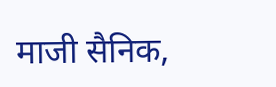माजी सैनिक,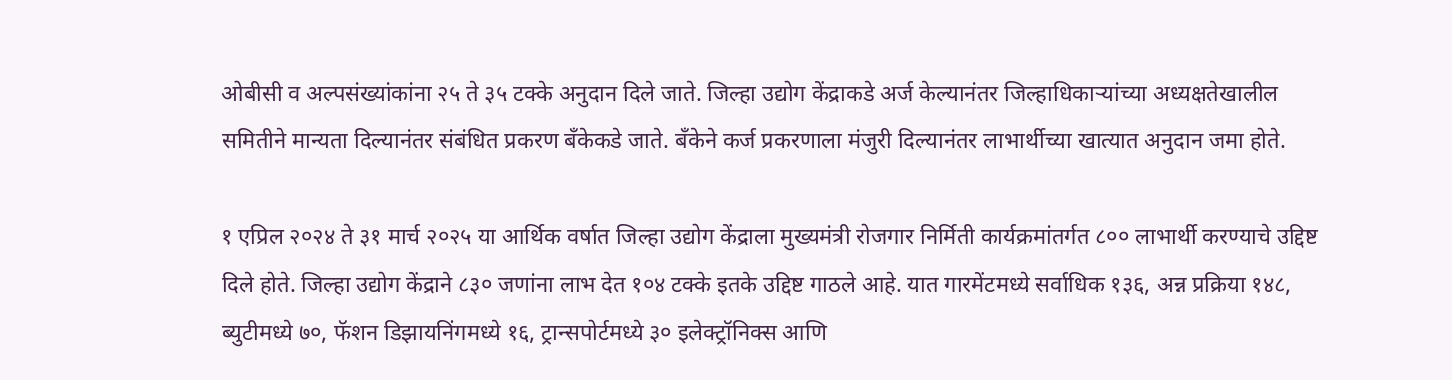ओबीसी व अल्पसंख्यांकांना २५ ते ३५ टक्के अनुदान दिले जाते. जिल्हा उद्योग केंद्राकडे अर्ज केल्यानंतर जिल्हाधिकाऱ्यांच्या अध्यक्षतेखालील समितीने मान्यता दिल्यानंतर संबंधित प्रकरण बँकेकडे जाते. बँकेने कर्ज प्रकरणाला मंजुरी दिल्यानंतर लाभार्थीच्या खात्यात अनुदान जमा होते.

१ एप्रिल २०२४ ते ३१ मार्च २०२५ या आर्थिक वर्षात जिल्हा उद्योग केंद्राला मुख्यमंत्री रोजगार निर्मिती कार्यक्रमांतर्गत ८०० लाभार्थी करण्याचे उद्दिष्ट दिले होते. जिल्हा उद्योग केंद्राने ८३० जणांना लाभ देत १०४ टक्के इतके उद्दिष्ट गाठले आहे. यात गारमेंटमध्ये सर्वाधिक १३६, अन्न प्रक्रिया १४८, ब्युटीमध्ये ७०, फॅशन डिझायनिंगमध्ये १६, ट्रान्सपोर्टमध्ये ३० इलेक्ट्रॉनिक्स आणि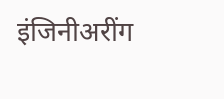इंजिनीअरींग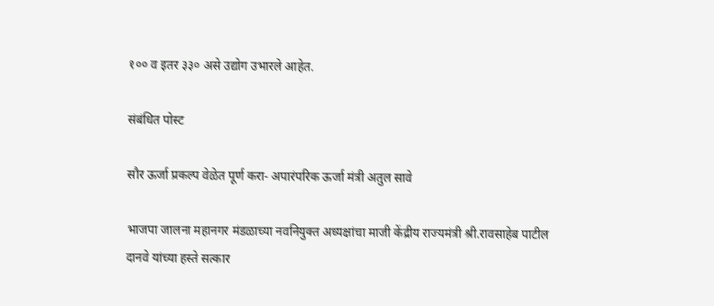१०० व इतर ३३० असे उद्योग उभारले आहेत.

संबंधित पोस्ट

सौर ऊर्जा प्रकल्प वेळेत पूर्ण करा- अपारंपरिक ऊर्जा मंत्री अतुल सावे

भाजपा जालना महानगर मंडळाच्या नवनियुक्त अध्यक्षांचा माजी केंद्रीय राज्यमंत्री श्री.रावसाहेब पाटील दानवे यांच्या हस्ते सत्कार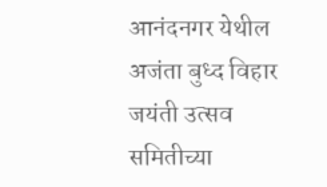आनंदनगर येथील अजंता बुध्द विहार जयंती उत्सव समितीच्या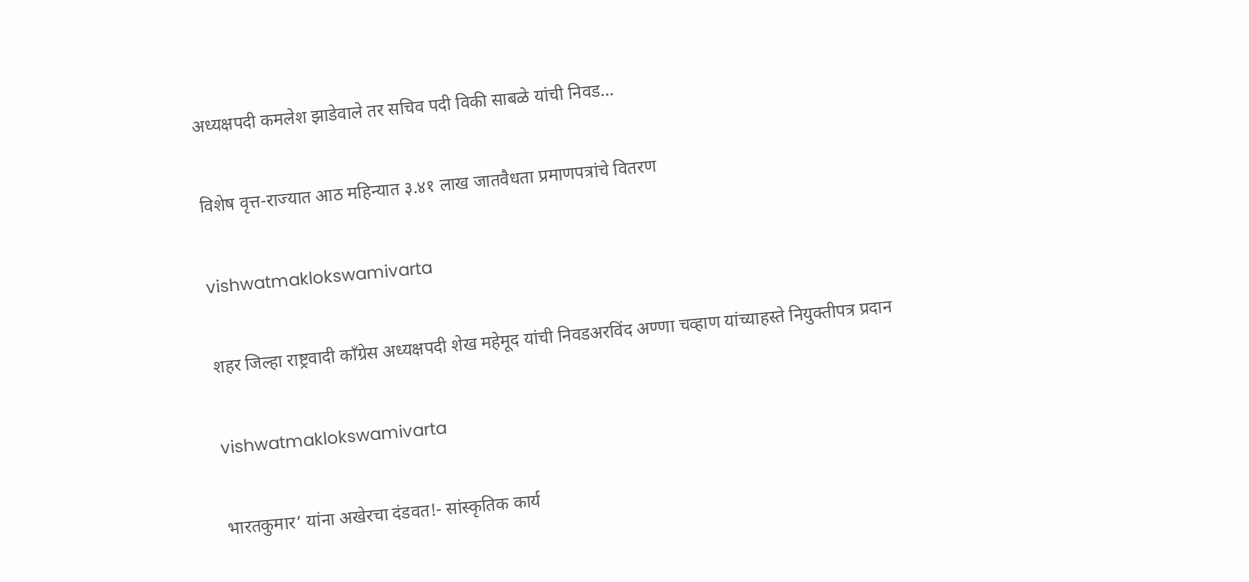अध्यक्षपदी कमलेश झाडेवाले तर सचिव पदी विकी साबळे यांची निवड…

विशेष वृत्त-राज्यात आठ महिन्यात ३.४१ लाख जातवैधता प्रमाणपत्रांचे वितरण

vishwatmaklokswamivarta

शहर जिल्हा राष्ट्रवादी काँग्रेस अध्यक्षपदी शेख महेमूद यांची निवडअरविंद अण्णा चव्हाण यांच्याहस्ते नियुक्तीपत्र प्रदान

vishwatmaklokswamivarta

भारतकुमार’ यांना अखेरचा दंडवत!- सांस्कृतिक कार्य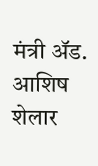मंत्री ॲड. आशिष शेलार